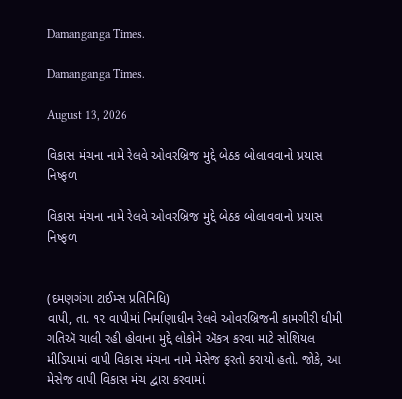Damanganga Times.

Damanganga Times.

August 13, 2026

વિકાસ મંચના નામે રેલવે ઓવરબ્રિજ મુદ્દે બેઠક બોલાવવાનો પ્રયાસ નિષ્ફળ

વિકાસ મંચના નામે રેલવે ઓવરબ્રિજ મુદ્દે બેઠક બોલાવવાનો પ્રયાસ નિષ્ફળ


(દમણગંગા ટાઈમ્સ પ્રતિનિધિ)
વાપી, તા. ૧૨ વાપીમાં નિર્માણાધીન રેલવે ઓવરબ્રિજની કામગીરી ધીમી ગતિઍ ચાલી રહી હોવાના મુદ્દે લોકોને ઍકત્ર કરવા માટે સોશિયલ મીડિયામાં વાપી વિકાસ મંચના નામે મેસેજ ફરતો કરાયો હતો. જોકે, આ મેસેજ વાપી વિકાસ મંચ દ્વારા કરવામાં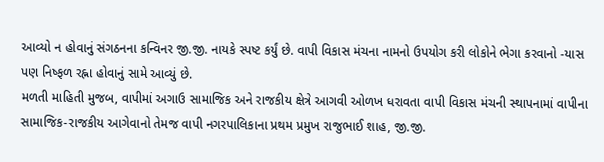આવ્યો ન હોવાનું સંગઠનના કન્વિનર જી.જી. નાયકે સ્પષ્ટ કર્યું છે. વાપી વિકાસ મંચના નામનો ઉપયોગ કરી લોકોને ભેગા કરવાનો -યાસ પણ નિષ્ફળ રહ્ના હોવાનું સામે આવ્યું છે.
મળતી માહિતી મુજબ, વાપીમાં અગાઉ સામાજિક અને રાજકીય ક્ષેત્રે આગવી ઓળખ ધરાવતા વાપી વિકાસ મંચની સ્થાપનામાં વાપીના સામાજિક-રાજકીય આગેવાનો તેમજ વાપી નગરપાલિકાના પ્રથમ પ્રમુખ રાજુભાઈ શાહ, જી.જી.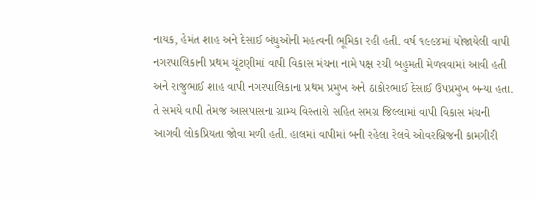નાયક, હેમંત શાહ અને દેસાઈ બંધુઓની મહત્વની ભૂમિકા રહી હતી. વર્ષ ૧૯૯૪માં યોજાયેલી વાપી નગરપાલિકાની પ્રથમ ચૂંટણીમાં વાપી વિકાસ મંચના નામે પક્ષ રચી બહુમતી મેળવવામાં આવી હતી અને રાજુભાઈ શાહ વાપી નગરપાલિકાના પ્રથમ પ્રમુખ અને ઠાકોરભાઈ દેસાઈ ઉપપ્રમુખ બન્યા હતા. તે સમયે વાપી તેમજ આસપાસના ગ્રામ્ય વિસ્તારો સહિત સમગ્ર જિલ્લામાં વાપી વિકાસ મંચની આગવી લોકપ્રિયતા જોવા મળી હતી. હાલમાં વાપીમાં બની રહેલા રેલવે ઓવરબ્રિજની કામગીરી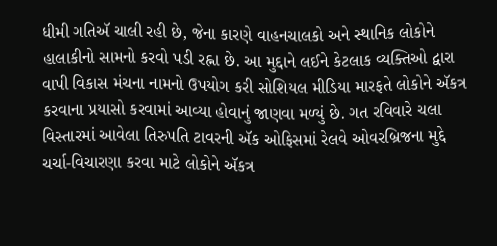ધીમી ગતિઍ ચાલી રહી છે, જેના કારણે વાહનચાલકો અને સ્થાનિક લોકોને હાલાકીનો સામનો કરવો પડી રહ્ના છે. આ મુદ્દાને લઈને કેટલાક વ્યક્તિઓ દ્વારા વાપી વિકાસ મંચના નામનો ઉપયોગ કરી સોશિયલ મીડિયા મારફતે લોકોને ઍકત્ર કરવાના પ્રયાસો કરવામાં આવ્યા હોવાનું જાણવા મળ્યું છે. ગત રવિવારે ચલા વિસ્તારમાં આવેલા તિરુપતિ ટાવરની ઍક ઓફિસમાં રેલવે ઓવરબ્રિજના મુદ્દે ચર્ચા-વિચારણા કરવા માટે લોકોને ઍકત્ર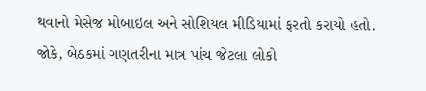થવાનો મેસેજ મોબાઇલ અને સોશિયલ મીડિયામાં ફરતો કરાયો હતો. જોકે, બેઠકમાં ગણતરીના માત્ર પાંચ જેટલા લોકો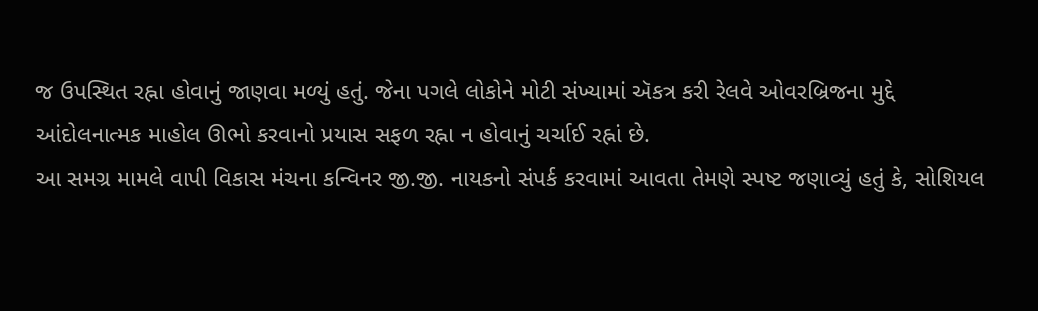જ ઉપસ્થિત રહ્ના હોવાનું જાણવા મળ્યું હતું. જેના પગલે લોકોને મોટી સંખ્યામાં ઍકત્ર કરી રેલવે ઓવરબ્રિજના મુદ્દે આંદોલનાત્મક માહોલ ઊભો કરવાનો પ્રયાસ સફળ રહ્ના ન હોવાનું ચર્ચાઈ રહ્નાં છે.
આ સમગ્ર મામલે વાપી વિકાસ મંચના કન્વિનર જી.જી. નાયકનો સંપર્ક કરવામાં આવતા તેમણે સ્પષ્ટ જણાવ્યું હતું કે, સોશિયલ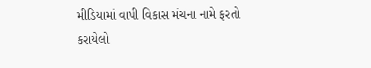મીડિયામાં વાપી વિકાસ મંચના નામે ફરતો કરાયેલો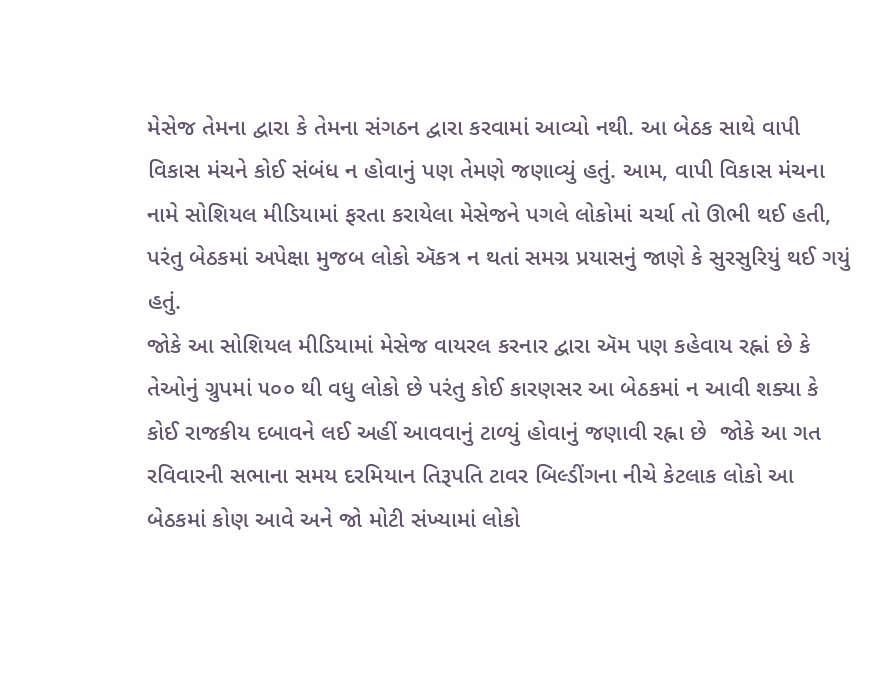મેસેજ તેમના દ્વારા કે તેમના સંગઠન દ્વારા કરવામાં આવ્યો નથી. આ બેઠક સાથે વાપી વિકાસ મંચને કોઈ સંબંધ ન હોવાનું પણ તેમણે જણાવ્યું હતું. આમ, વાપી વિકાસ મંચના નામે સોશિયલ મીડિયામાં ફરતા કરાયેલા મેસેજને પગલે લોકોમાં ચર્ચા તો ઊભી થઈ હતી, પરંતુ બેઠકમાં અપેક્ષા મુજબ લોકો ઍકત્ર ન થતાં સમગ્ર પ્રયાસનું જાણે કે સુરસુરિયું થઈ ગયું હતું.
જોકે આ સોશિયલ મીડિયામાં મેસેજ વાયરલ કરનાર દ્વારા ઍમ પણ કહેવાય રહ્નાં છે કે તેઓનું ગ્રુપમાં ૫૦૦ થી વધુ લોકો છે પરંતુ કોઈ કારણસર આ બેઠકમાં ન આવી શક્યા કે કોઈ રાજકીય દબાવને લઈ અહીં આવવાનું ટાળ્યું હોવાનું જણાવી રહ્ના છે  જોકે આ ગત રવિવારની સભાના સમય દરમિયાન તિરૂપતિ ટાવર બિલ્ડીંગના નીચે કેટલાક લોકો આ બેઠકમાં કોણ આવે અને જો મોટી સંખ્યામાં લોકો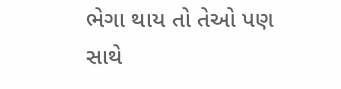ભેગા થાય તો તેઓ પણ સાથે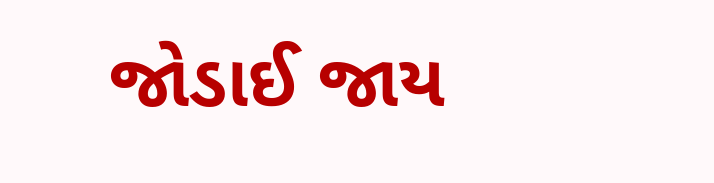જોડાઈ જાય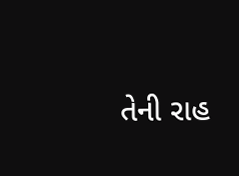તેની રાહ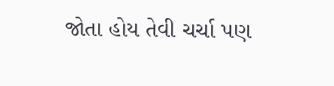જોતા હોય તેવી ચર્ચા પણ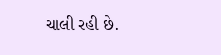ચાલી રહી છે.